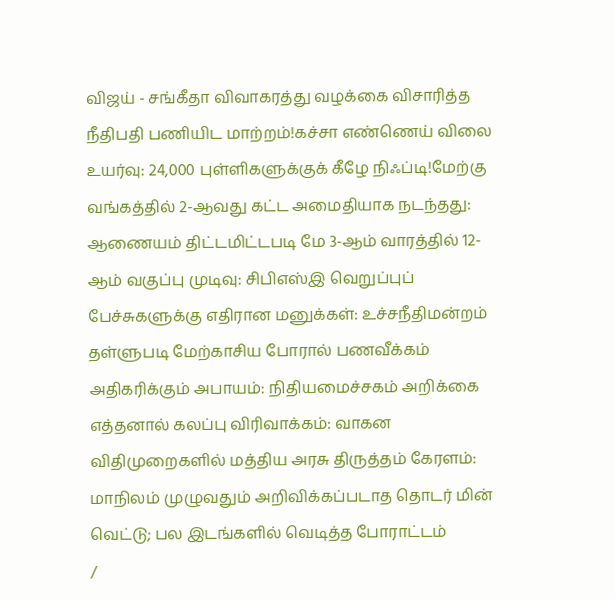விஜய் - சங்கீதா விவாகரத்து வழக்கை விசாரித்த நீதிபதி பணியிட மாற்றம்!கச்சா எண்ணெய் விலை உயர்வு: 24,000 புள்ளிகளுக்குக் கீழே நிஃப்டி!மேற்கு வங்கத்தில் 2-ஆவது கட்ட அமைதியாக நடந்தது: ஆணையம் திட்டமிட்டபடி மே 3-ஆம் வாரத்தில் 12-ஆம் வகுப்பு முடிவு: சிபிஎஸ்இ வெறுப்புப் பேச்சுகளுக்கு எதிரான மனுக்கள்: உச்சநீதிமன்றம் தள்ளுபடி மேற்காசிய போரால் பணவீக்கம் அதிகரிக்கும் அபாயம்: நிதியமைச்சகம் அறிக்கை எத்தனால் கலப்பு விரிவாக்கம்: வாகன விதிமுறைகளில் மத்திய அரசு திருத்தம் கேரளம்: மாநிலம் முழுவதும் அறிவிக்கப்படாத தொடர் மின் வெட்டு; பல இடங்களில் வெடித்த போராட்டம்
/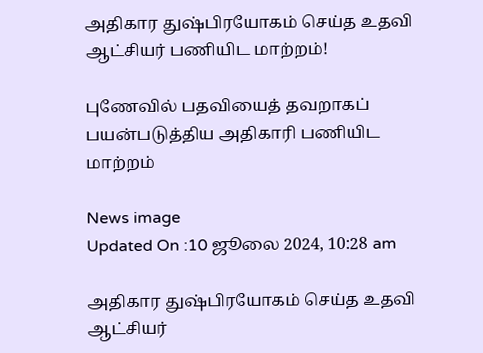அதிகார துஷ்பிரயோகம் செய்த உதவி ஆட்சியர் பணியிட மாற்றம்!

புணேவில் பதவியைத் தவறாகப் பயன்படுத்திய அதிகாரி பணியிட மாற்றம்

News image
Updated On :10 ஜூலை 2024, 10:28 am

அதிகார துஷ்பிரயோகம் செய்த உதவி ஆட்சியர்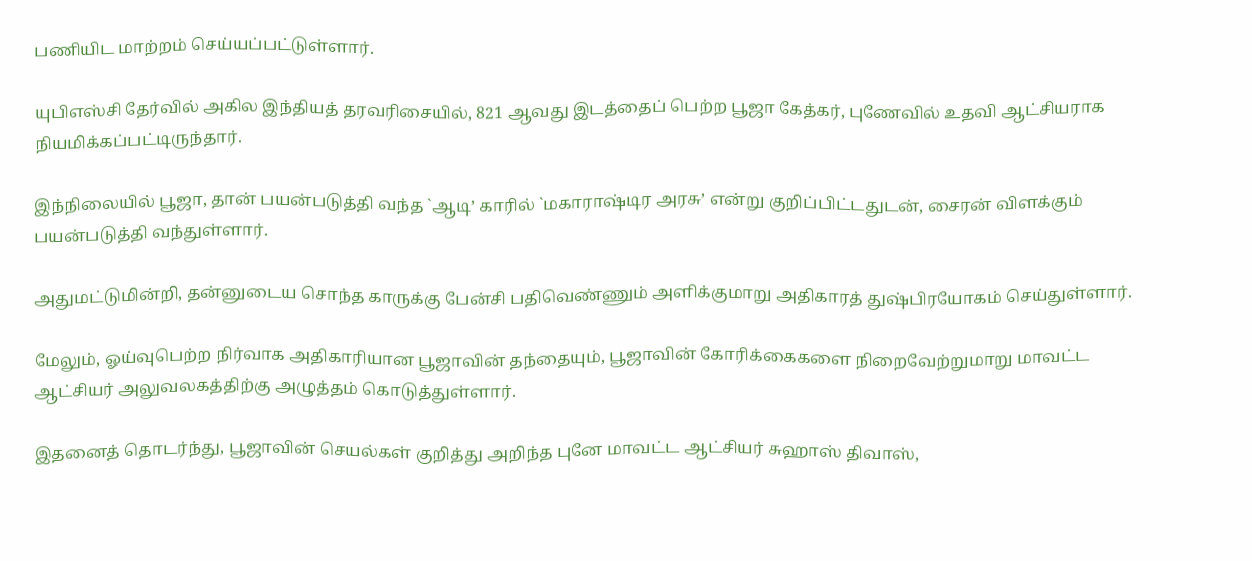பணியிட மாற்றம் செய்யப்பட்டுள்ளார்.

யுபிஎஸ்சி தேர்வில் அகில இந்தியத் தரவரிசையில், 821 ஆவது இடத்தைப் பெற்ற பூஜா கேத்கர், புணேவில் உதவி ஆட்சியராக நியமிக்கப்பட்டிருந்தார்.

இந்நிலையில் பூஜா, தான் பயன்படுத்தி வந்த `ஆடி’ காரில் `மகாராஷ்டிர அரசு’ என்று குறிப்பிட்டதுடன், சைரன் விளக்கும் பயன்படுத்தி வந்துள்ளார்.

அதுமட்டுமின்றி, தன்னுடைய சொந்த காருக்கு பேன்சி பதிவெண்ணும் அளிக்குமாறு அதிகாரத் துஷ்பிரயோகம் செய்துள்ளார்.

மேலும், ஓய்வுபெற்ற நிர்வாக அதிகாரியான பூஜாவின் தந்தையும், பூஜாவின் கோரிக்கைகளை நிறைவேற்றுமாறு மாவட்ட ஆட்சியர் அலுவலகத்திற்கு அழுத்தம் கொடுத்துள்ளார்.

இதனைத் தொடர்ந்து, பூஜாவின் செயல்கள் குறித்து அறிந்த புனே மாவட்ட ஆட்சியர் சுஹாஸ் திவாஸ்,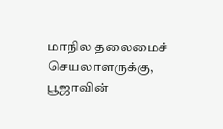மாநில தலைமைச் செயலாளருக்கு, பூஜாவின்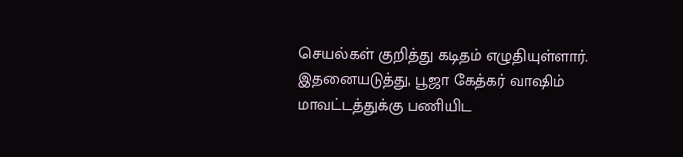செயல்கள் குறித்து கடிதம் எழுதியுள்ளார். இதனையடுத்து, பூஜா கேத்கர் வாஷிம் மாவட்டத்துக்கு பணியிட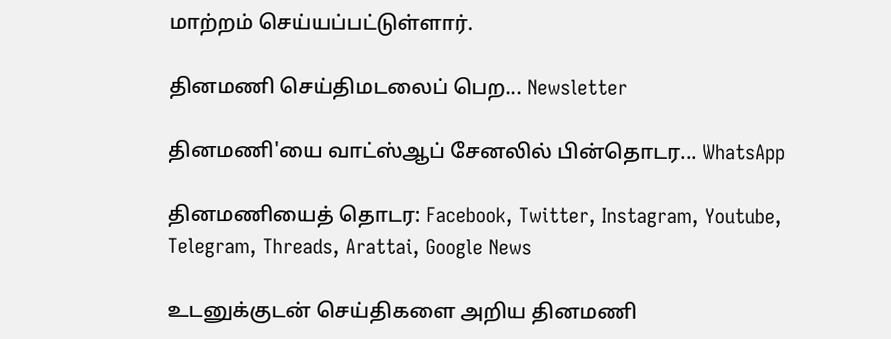மாற்றம் செய்யப்பட்டுள்ளார்.

தினமணி செய்திமடலைப் பெற... Newsletter

தினமணி'யை வாட்ஸ்ஆப் சேனலில் பின்தொடர... WhatsApp

தினமணியைத் தொடர: Facebook, Twitter, Instagram, Youtube, Telegram, Threads, Arattai, Google News

உடனுக்குடன் செய்திகளை அறிய தினமணி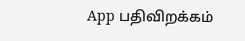App பதிவிறக்கம்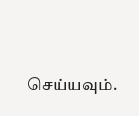செய்யவும்.